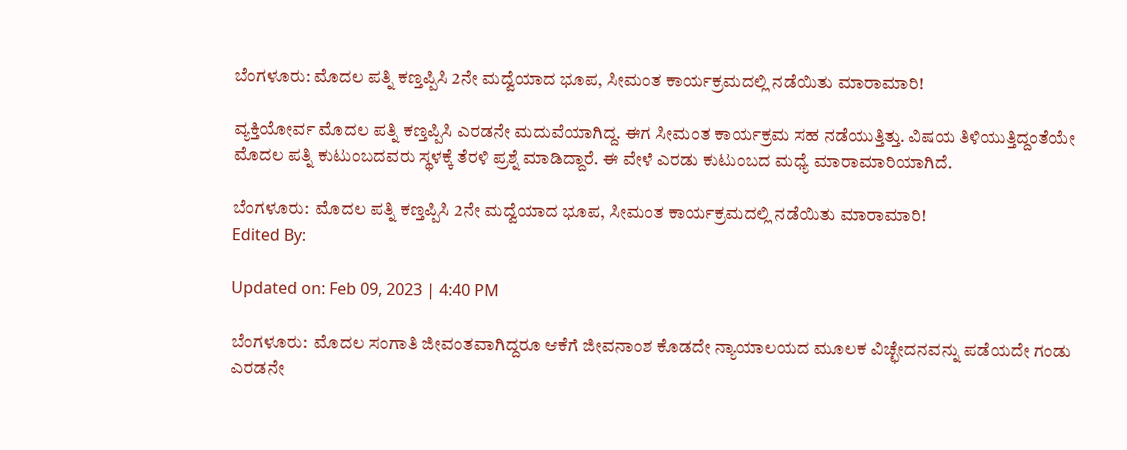ಬೆಂಗಳೂರು: ಮೊದಲ ಪತ್ನಿ ಕಣ್ತಪ್ಪಿಸಿ 2ನೇ ಮದ್ವೆಯಾದ ಭೂಪ, ಸೀಮಂತ ಕಾರ್ಯಕ್ರಮದಲ್ಲಿ ನಡೆಯಿತು ಮಾರಾಮಾರಿ!

ವ್ಯಕ್ತಿಯೋರ್ವ ಮೊದಲ ಪತ್ನಿ ಕಣ್ತಪ್ಪಿಸಿ ಎರಡನೇ ಮದುವೆಯಾಗಿದ್ದ. ಈಗ ಸೀಮಂತ ಕಾರ್ಯಕ್ರಮ ಸಹ ನಡೆಯುತ್ತಿತ್ತು. ವಿಷಯ ತಿಳಿಯುತ್ತಿದ್ದಂತೆಯೇ ಮೊದಲ ಪತ್ನಿ ಕುಟುಂಬದವರು ಸ್ಥಳಕ್ಕೆ ತೆರಳಿ ಪ್ರಶ್ನೆ ಮಾಡಿದ್ದಾರೆ. ಈ ವೇಳೆ ಎರಡು ಕುಟುಂಬದ ಮಧ್ಯೆ ಮಾರಾಮಾರಿಯಾಗಿದೆ.

ಬೆಂಗಳೂರು:  ಮೊದಲ ಪತ್ನಿ ಕಣ್ತಪ್ಪಿಸಿ 2ನೇ ಮದ್ವೆಯಾದ ಭೂಪ, ಸೀಮಂತ ಕಾರ್ಯಕ್ರಮದಲ್ಲಿ ನಡೆಯಿತು ಮಾರಾಮಾರಿ!
Edited By:

Updated on: Feb 09, 2023 | 4:40 PM

ಬೆಂಗಳೂರು:  ಮೊದಲ ಸಂಗಾತಿ ಜೀವಂತವಾಗಿದ್ದರೂ ಆಕೆಗೆ ಜೀವನಾಂಶ ಕೊಡದೇ ನ್ಯಾಯಾಲಯದ ಮೂಲಕ ವಿಚ್ಛೇದನವನ್ನು ಪಡೆಯದೇ ಗಂಡು ಎರಡನೇ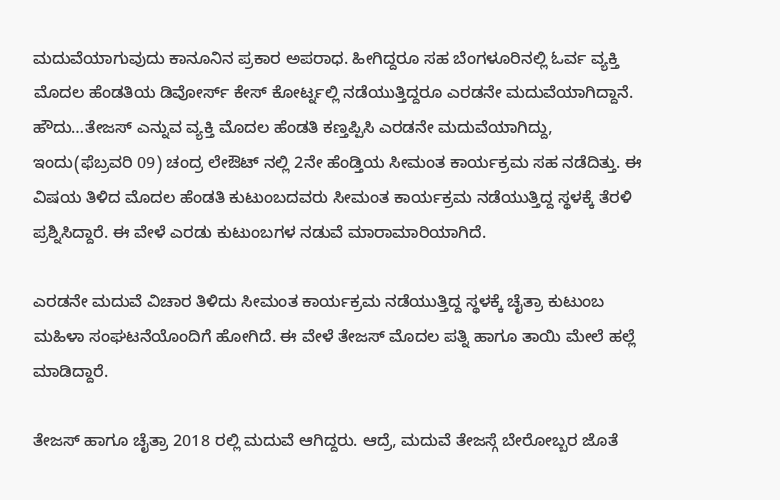ಮದುವೆಯಾಗುವುದು ಕಾನೂನಿನ ಪ್ರಕಾರ ಅಪರಾಧ. ಹೀಗಿದ್ದರೂ ಸಹ ಬೆಂಗಳೂರಿನಲ್ಲಿ ಓರ್ವ ವ್ಯಕ್ತಿ ಮೊದಲ ಹೆಂಡತಿಯ ಡಿವೋರ್ಸ್ ಕೇಸ್ ಕೋರ್ಟ್ನಲ್ಲಿ ನಡೆಯುತ್ತಿದ್ದರೂ ಎರಡನೇ ಮದುವೆಯಾಗಿದ್ದಾನೆ. ಹೌದು…ತೇಜಸ್ ಎನ್ನುವ ವ್ಯಕ್ತಿ ಮೊದಲ ಹೆಂಡತಿ ಕಣ್ತಪ್ಪಿಸಿ ಎರಡನೇ ಮದುವೆಯಾಗಿದ್ದು, ಇಂದು(ಫೆಬ್ರವರಿ 09) ಚಂದ್ರ ಲೇಔಟ್ ನಲ್ಲಿ 2ನೇ ಹೆಂಡ್ತಿಯ ಸೀಮಂತ ಕಾರ್ಯಕ್ರಮ ಸಹ ನಡೆದಿತ್ತು. ಈ ವಿಷಯ ತಿಳಿದ ಮೊದಲ ಹೆಂಡತಿ ಕುಟುಂಬದವರು ಸೀಮಂತ ಕಾರ್ಯಕ್ರಮ ನಡೆಯುತ್ತಿದ್ದ ಸ್ಥಳಕ್ಕೆ ತೆರಳಿ ಪ್ರಶ್ನಿಸಿದ್ದಾರೆ. ಈ ವೇಳೆ ಎರಡು ಕುಟುಂಬಗಳ ನಡುವೆ ಮಾರಾಮಾರಿಯಾಗಿದೆ.

ಎರಡನೇ ಮದುವೆ ವಿಚಾರ ತಿಳಿದು ಸೀಮಂತ ಕಾರ್ಯಕ್ರಮ ನಡೆಯುತ್ತಿದ್ದ ಸ್ಥಳಕ್ಕೆ ಚೈತ್ರಾ ಕುಟುಂಬ ಮಹಿಳಾ ಸಂಘಟನೆಯೊಂದಿಗೆ ಹೋಗಿದೆ. ಈ ವೇಳೆ ತೇಜಸ್ ಮೊದಲ ಪತ್ನಿ ಹಾಗೂ ತಾಯಿ ಮೇಲೆ ಹಲ್ಲೆ ಮಾಡಿದ್ದಾರೆ.

ತೇಜಸ್ ಹಾಗೂ ಚೈತ್ರಾ 2018 ರಲ್ಲಿ ಮದುವೆ ಆಗಿದ್ದರು. ಆದ್ರೆ, ಮದುವೆ ತೇಜಸ್ಗೆ ಬೇರೋಬ್ಬರ ಜೊತೆ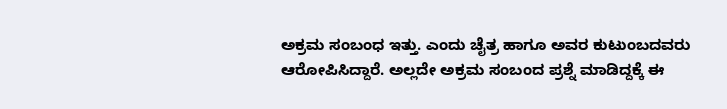ಅಕ್ರಮ ಸಂಬಂಧ ಇತ್ತು. ಎಂದು ಚೈತ್ರ ಹಾಗೂ ಅವರ ಕುಟುಂಬದವರು ಆರೋಪಿಸಿದ್ದಾರೆ. ಅಲ್ಲದೇ ಅಕ್ರಮ ಸಂಬಂದ ಪ್ರಶ್ನೆ ಮಾಡಿದ್ದಕ್ಕೆ ಈ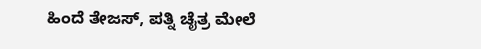ಹಿಂದೆ ತೇಜಸ್, ಪತ್ನಿ ಚೈತ್ರ ಮೇಲೆ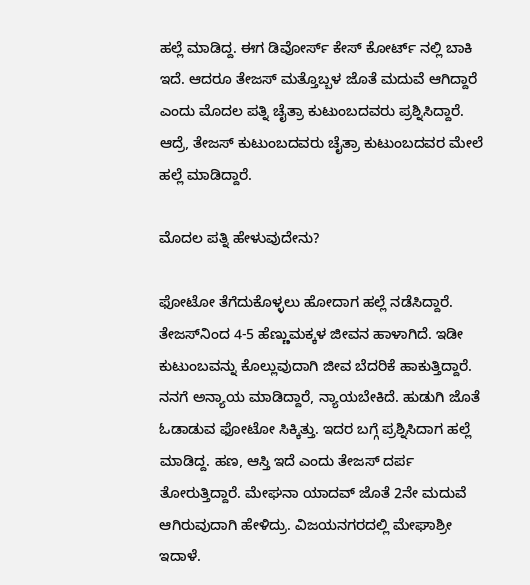ಹಲ್ಲೆ ಮಾಡಿದ್ದ. ಈಗ ಡಿವೋರ್ಸ್ ಕೇಸ್ ಕೋರ್ಟ್ ನಲ್ಲಿ ಬಾಕಿ ಇದೆ. ಆದರೂ ತೇಜಸ್ ಮತ್ತೊಬ್ಬಳ ಜೊತೆ ಮದುವೆ ಆಗಿದ್ದಾರೆ ಎಂದು ಮೊದಲ ಪತ್ನಿ ಚೈತ್ರಾ ಕುಟುಂಬದವರು ಪ್ರಶ್ನಿಸಿದ್ದಾರೆ. ಆದ್ರೆ, ತೇಜಸ್ ಕುಟುಂಬದವರು ಚೈತ್ರಾ ಕುಟುಂಬದವರ ಮೇಲೆ ಹಲ್ಲೆ ಮಾಡಿದ್ದಾರೆ.

ಮೊದಲ ಪತ್ನಿ ಹೇಳುವುದೇನು?

ಫೋಟೋ ತೆಗೆದುಕೊಳ್ಳಲು ಹೋದಾಗ ಹಲ್ಲೆ ನಡೆಸಿದ್ದಾರೆ. ತೇಜಸ್‌ನಿಂದ 4-5 ಹೆಣ್ಣುಮಕ್ಕಳ ಜೀವನ ಹಾಳಾಗಿದೆ. ಇಡೀ ಕುಟುಂಬವನ್ನು ಕೊಲ್ಲುವುದಾಗಿ ಜೀವ ಬೆದರಿಕೆ ಹಾಕುತ್ತಿದ್ದಾರೆ. ನನಗೆ ಅನ್ಯಾಯ ಮಾಡಿದ್ದಾರೆ, ನ್ಯಾಯಬೇಕಿದೆ. ಹುಡುಗಿ ಜೊತೆ ಓಡಾಡುವ ಫೋಟೋ ಸಿಕ್ಕಿತ್ತು. ಇದರ ಬಗ್ಗೆ ಪ್ರಶ್ನಿಸಿದಾಗ ಹಲ್ಲೆ ಮಾಡಿದ್ದ. ಹಣ, ಆಸ್ತಿ ಇದೆ ಎಂದು ತೇಜಸ್‌ ದರ್ಪ ತೋರುತ್ತಿದ್ದಾರೆ. ಮೇಘನಾ ಯಾದವ್‌ ಜೊತೆ 2ನೇ ಮದುವೆ ಆಗಿರುವುದಾಗಿ ಹೇಳಿದ್ರು. ವಿಜಯನಗರದಲ್ಲಿ ಮೇಘಾಶ್ರೀ ಇದಾಳೆ.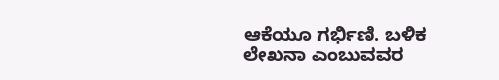ಆಕೆಯೂ ಗರ್ಭಿಣಿ. ಬಳಿಕ ಲೇಖನಾ ಎಂಬುವವರ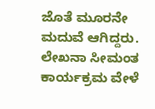ಜೊತೆ ಮೂರನೇ ಮದುವೆ ಆಗಿದ್ದರು. ಲೇಖನಾ ಸೀಮಂತ ಕಾರ್ಯಕ್ರಮ ವೇಳೆ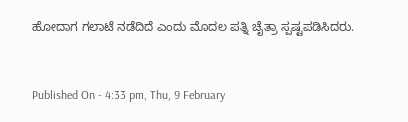ಹೋದಾಗ ಗಲಾಟೆ ನಡೆದಿದೆ ಎಂದು ಮೊದಲ ಪತ್ನಿ ಚೈತ್ರಾ ಸ್ಪಷ್ಟಪಡಿಸಿದರು.



Published On - 4:33 pm, Thu, 9 February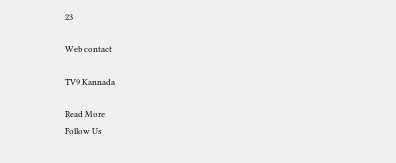23

Web contact

TV9 Kannada

Read More
Follow Us